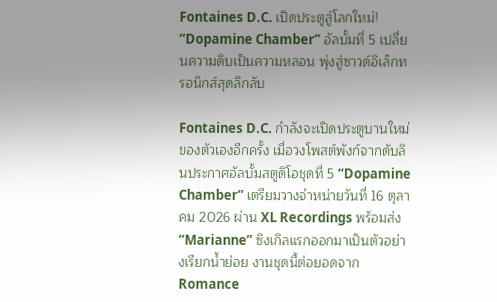Fontaines D.C. เปิดประตูสู่โลกใหม่! “Dopamine Chamber” อัลบั้มที่ 5 เปลี่ยนความดิบเป็นความหลอน พุ่งสู่ซาวด์อิเล็กทรอนิกส์สุดลึกลับ

Fontaines D.C. กำลังจะเปิดประตูบานใหม่ของตัวเองอีกครั้ง เมื่อวงโพสต์พังก์จากดับลินประกาศอัลบั้มสตูดิโอชุดที่ 5 “Dopamine Chamber” เตรียมวางจำหน่ายวันที่ 16 ตุลาคม 2026 ผ่าน XL Recordings พร้อมส่ง “Marianne” ซิงเกิลแรกออกมาเป็นตัวอย่างเรียกน้ำย่อย งานชุดนี้ต่อยอดจาก Romance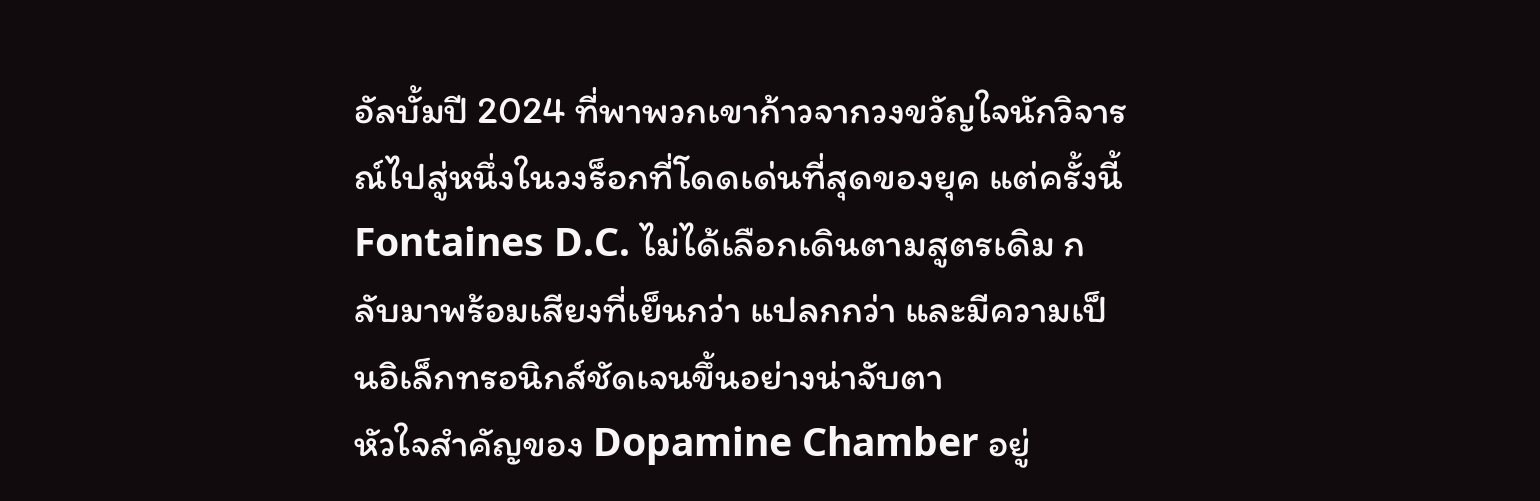อัลบั้มปี 2024 ที่พาพวกเขาก้าวจากวงขวัญใจนักวิจารณ์ไปสู่หนึ่งในวงร็อกที่โดดเด่นที่สุดของยุค แต่ครั้งนี้ Fontaines D.C. ไม่ได้เลือกเดินตามสูตรเดิม กลับมาพร้อมเสียงที่เย็นกว่า แปลกกว่า และมีความเป็นอิเล็กทรอนิกส์ชัดเจนขึ้นอย่างน่าจับตา
หัวใจสำคัญของ Dopamine Chamber อยู่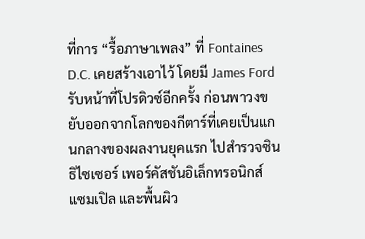ที่การ “รื้อภาษาเพลง” ที่ Fontaines D.C. เคยสร้างเอาไว้ โดยมี James Ford รับหน้าที่โปรดิวซ์อีกครั้ง ก่อนพาวงขยับออกจากโลกของกีตาร์ที่เคยเป็นแกนกลางของผลงานยุคแรก ไปสำรวจซินธิไซเซอร์ เพอร์คัสชันอิเล็กทรอนิกส์ แซมเปิล และพื้นผิว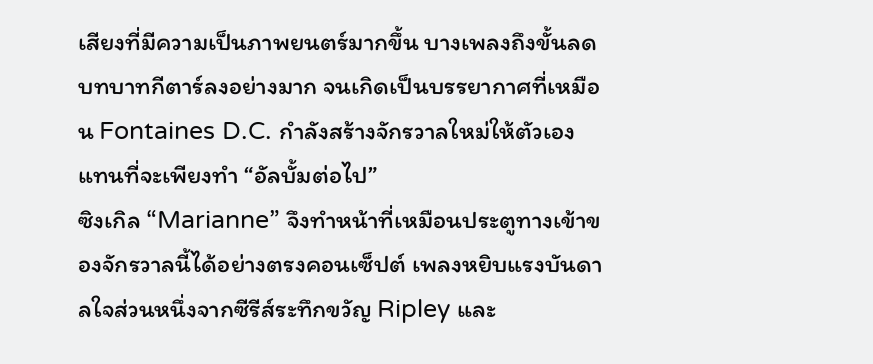เสียงที่มีความเป็นภาพยนตร์มากขึ้น บางเพลงถึงขั้นลดบทบาทกีตาร์ลงอย่างมาก จนเกิดเป็นบรรยากาศที่เหมือน Fontaines D.C. กำลังสร้างจักรวาลใหม่ให้ตัวเองแทนที่จะเพียงทำ “อัลบั้มต่อไป”
ซิงเกิล “Marianne” จึงทำหน้าที่เหมือนประตูทางเข้าของจักรวาลนี้ได้อย่างตรงคอนเซ็ปต์ เพลงหยิบแรงบันดาลใจส่วนหนึ่งจากซีรีส์ระทึกขวัญ Ripley และ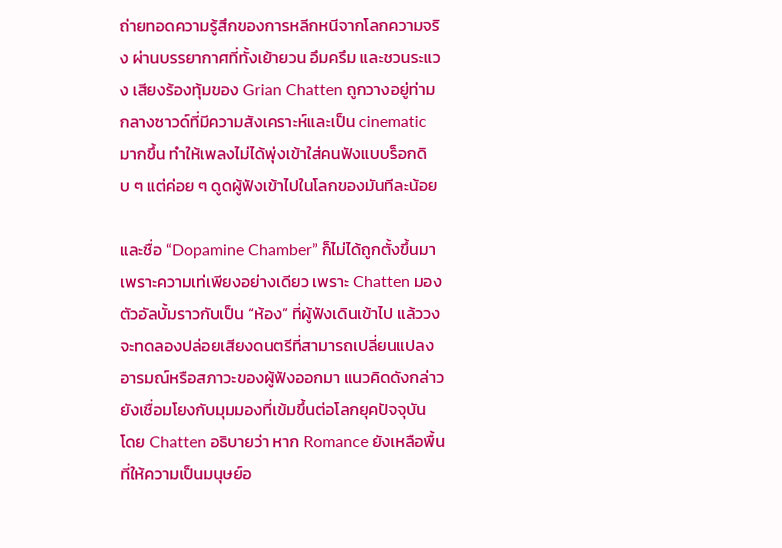ถ่ายทอดความรู้สึกของการหลีกหนีจากโลกความจริง ผ่านบรรยากาศที่ทั้งเย้ายวน อึมครึม และชวนระแวง เสียงร้องทุ้มของ Grian Chatten ถูกวางอยู่ท่ามกลางซาวด์ที่มีความสังเคราะห์และเป็น cinematic มากขึ้น ทำให้เพลงไม่ได้พุ่งเข้าใส่คนฟังแบบร็อกดิบ ๆ แต่ค่อย ๆ ดูดผู้ฟังเข้าไปในโลกของมันทีละน้อย

และชื่อ “Dopamine Chamber” ก็ไม่ได้ถูกตั้งขึ้นมาเพราะความเท่เพียงอย่างเดียว เพราะ Chatten มองตัวอัลบั้มราวกับเป็น “ห้อง” ที่ผู้ฟังเดินเข้าไป แล้ววงจะทดลองปล่อยเสียงดนตรีที่สามารถเปลี่ยนแปลงอารมณ์หรือสภาวะของผู้ฟังออกมา แนวคิดดังกล่าวยังเชื่อมโยงกับมุมมองที่เข้มขึ้นต่อโลกยุคปัจจุบัน โดย Chatten อธิบายว่า หาก Romance ยังเหลือพื้นที่ให้ความเป็นมนุษย์อ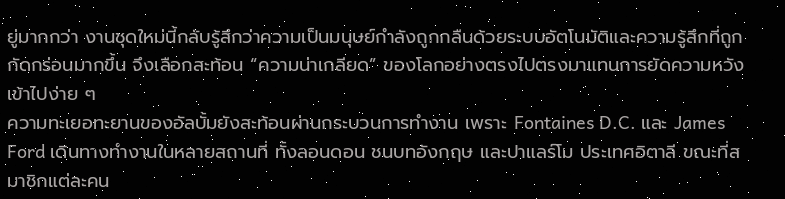ยู่มากกว่า งานชุดใหม่นี้กลับรู้สึกว่าความเป็นมนุษย์กำลังถูกกลืนด้วยระบบอัตโนมัติและความรู้สึกที่ถูกกัดกร่อนมากขึ้น จึงเลือกสะท้อน “ความน่าเกลียด” ของโลกอย่างตรงไปตรงมาแทนการยัดความหวังเข้าไปง่าย ๆ
ความทะเยอทะยานของอัลบั้มยังสะท้อนผ่านกระบวนการทำงาน เพราะ Fontaines D.C. และ James Ford เดินทางทำงานในหลายสถานที่ ทั้งลอนดอน ชนบทอังกฤษ และปาแลร์โม ประเทศอิตาลี ขณะที่สมาชิกแต่ละคน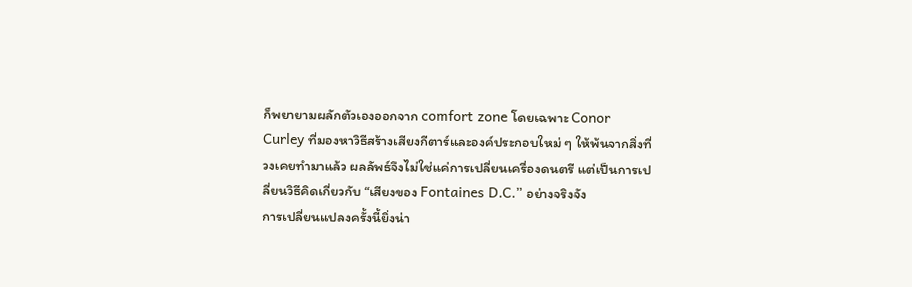ก็พยายามผลักตัวเองออกจาก comfort zone โดยเฉพาะ Conor Curley ที่มองหาวิธีสร้างเสียงกีตาร์และองค์ประกอบใหม่ ๆ ให้พ้นจากสิ่งที่วงเคยทำมาแล้ว ผลลัพธ์จึงไม่ใช่แค่การเปลี่ยนเครื่องดนตรี แต่เป็นการเปลี่ยนวิธีคิดเกี่ยวกับ “เสียงของ Fontaines D.C.” อย่างจริงจัง
การเปลี่ยนแปลงครั้งนี้ยิ่งน่า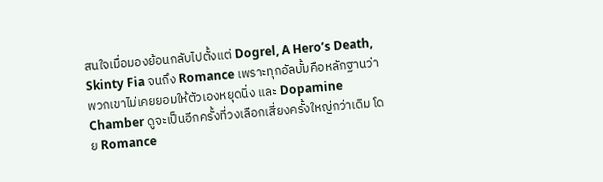สนใจเมื่อมองย้อนกลับไปตั้งแต่ Dogrel, A Hero’s Death, Skinty Fia จนถึง Romance เพราะทุกอัลบั้มคือหลักฐานว่าพวกเขาไม่เคยยอมให้ตัวเองหยุดนิ่ง และ Dopamine Chamber ดูจะเป็นอีกครั้งที่วงเลือกเสี่ยงครั้งใหญ่กว่าเดิม โดย Romance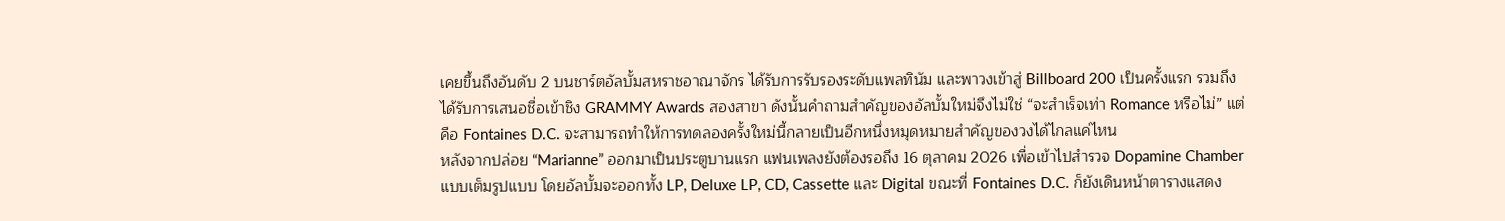เคยขึ้นถึงอันดับ 2 บนชาร์ตอัลบั้มสหราชอาณาจักร ได้รับการรับรองระดับแพลทินัม และพาวงเข้าสู่ Billboard 200 เป็นครั้งแรก รวมถึงได้รับการเสนอชื่อเข้าชิง GRAMMY Awards สองสาขา ดังนั้นคำถามสำคัญของอัลบั้มใหม่จึงไม่ใช่ “จะสำเร็จเท่า Romance หรือไม่” แต่คือ Fontaines D.C. จะสามารถทำให้การทดลองครั้งใหม่นี้กลายเป็นอีกหนึ่งหมุดหมายสำคัญของวงได้ไกลแค่ไหน
หลังจากปล่อย “Marianne” ออกมาเป็นประตูบานแรก แฟนเพลงยังต้องรอถึง 16 ตุลาคม 2026 เพื่อเข้าไปสำรวจ Dopamine Chamber แบบเต็มรูปแบบ โดยอัลบั้มจะออกทั้ง LP, Deluxe LP, CD, Cassette และ Digital ขณะที่ Fontaines D.C. ก็ยังเดินหน้าตารางแสดง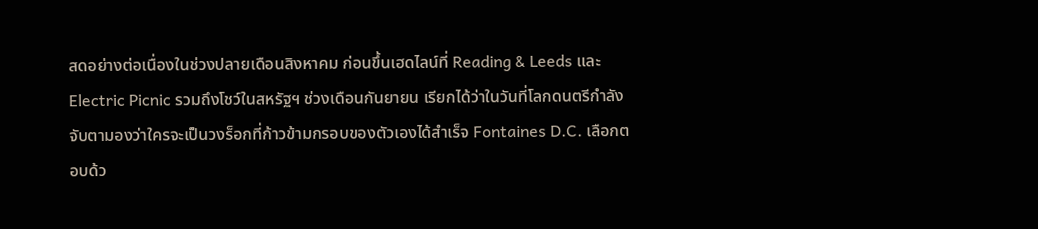สดอย่างต่อเนื่องในช่วงปลายเดือนสิงหาคม ก่อนขึ้นเฮดไลน์ที่ Reading & Leeds และ Electric Picnic รวมถึงโชว์ในสหรัฐฯ ช่วงเดือนกันยายน เรียกได้ว่าในวันที่โลกดนตรีกำลังจับตามองว่าใครจะเป็นวงร็อกที่ก้าวข้ามกรอบของตัวเองได้สำเร็จ Fontaines D.C. เลือกตอบด้ว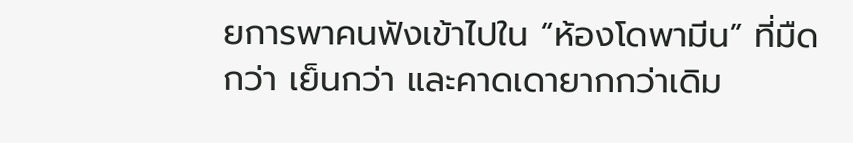ยการพาคนฟังเข้าไปใน “ห้องโดพามีน” ที่มืดกว่า เย็นกว่า และคาดเดายากกว่าเดิม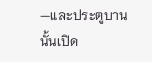—และประตูบานนั้นเปิด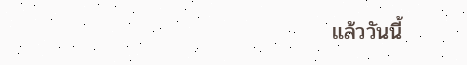แล้ววันนี้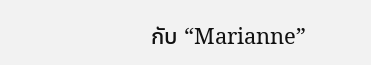กับ “Marianne”